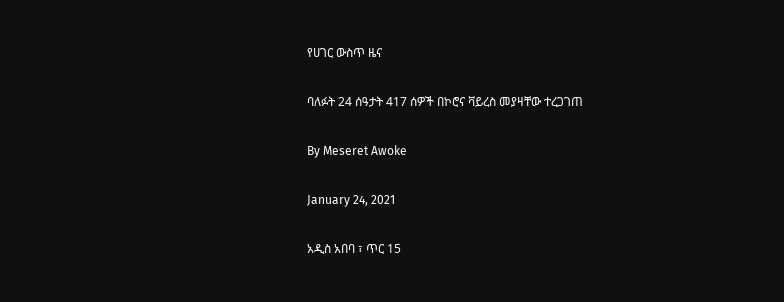የሀገር ውስጥ ዜና

ባለፉት 24 ሰዓታት 417 ሰዎች በኮሮና ቫይረስ መያዛቸው ተረጋገጠ

By Meseret Awoke

January 24, 2021

አዲስ አበባ ፣ ጥር 15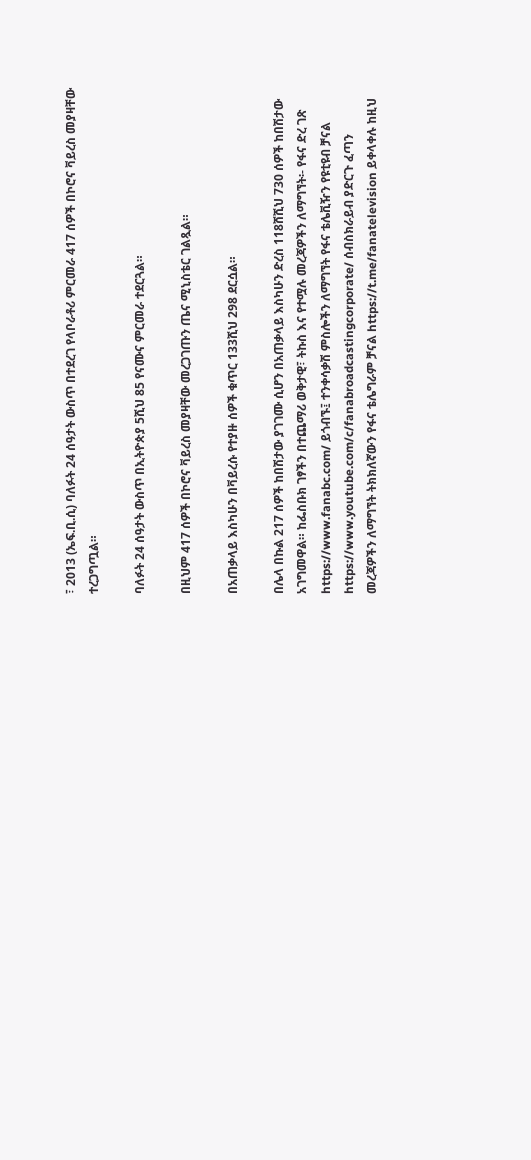፣ 2013 (ኤፍ.ቢ.ሲ) ባለፉት 24 ሰዓታት ውስጥ በተደረገ የላቦራቶሪ ምርመራ 417 ሰዎች በኮሮና ቫይረስ መያዛቸው ተረጋግጧል።

ባለፉት 24 ሰዓታት ውስጥ በኢትዮጵያ 5ሺህ 85 የናሙና ምርመራ ተደርጓል።

በዚህም 417 ሰዎች በኮሮና ቫይረስ መያዛቸው መረጋገጡን ጤና ሚኒስቴር ገልጿል።

በአጠቃላይ እስካሁን በቫይረሱ የተያዙ ሰዎች ቁጥር 133ሺህ 298 ደርሷል።

በሌላ በኩል 217 ሰዎች ከበሽታው ያገገሙ ሲሆን በአጠቃላይ እስካሁን ድረስ 118ሸሺህ 730 ሰዎች ከበሽታው አገግመዋል። ከፌስቡክ ገፃችን በተጨማሪ ወቅታዊ፣ ትኩስ እና የተሟሉ መረጃዎችን ለማግኘት፡- የፋና ድረ ገጽ https://www.fanabc.com/ ይጎብኙ፤ ተንቀሳቃሽ ምስሎችን ለማግኘት የፋና ቴሌቪዥን የዩቲዩብ ቻናል https://www.youtube.com/c/fanabroadcastingcorporate/ ሰብስክራይብ ያድርጉ ፈጣን መረጃዎችን ለማግኘት ትክክለኛውን የፋና ቴሌግራም ቻናል https://t.me/fanatelevision ይቀላቀሉ ከዚህ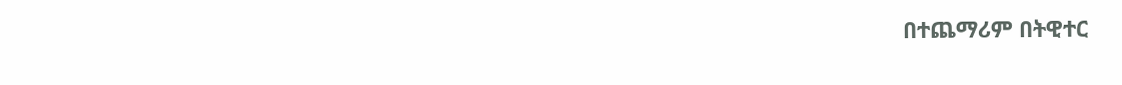በተጨማሪም በትዊተር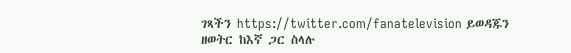ገጻችን https://twitter.com/fanatelevision ይወዳጁን ዘወትር ከእኛ ጋር ስላሉ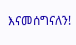እናመሰግናለን!